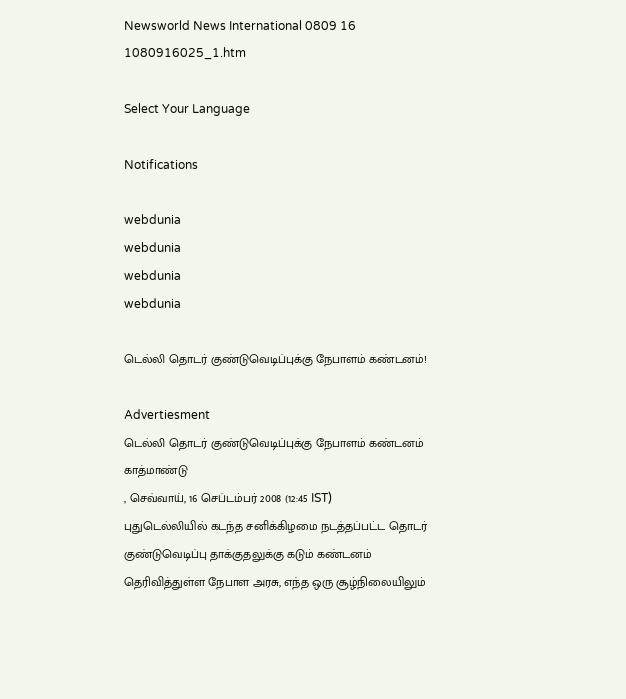Newsworld News International 0809 16 1080916025_1.htm

Select Your Language

Notifications

webdunia
webdunia
webdunia
webdunia

டெல்லி தொடர் குண்டுவெடிப்புக்கு நேபாளம் கண்டனம்!

Advertiesment
டெல்லி தொடர் குண்டுவெடிப்புக்கு நேபாளம் கண்டனம் காத்மாண்டு
, செவ்வாய், 16 செப்டம்பர் 2008 (12:45 IST)
புதுடெல்லியில் கடந்த சனிக்கிழமை நடத்தப்பட்ட தொடர் குண்டுவெடிப்பு தாக்குதலுக்கு கடும் கண்டனம் தெரிவித்துள்ள நேபாள அரசு, எந்த ஒரு சூழ்நிலையிலும்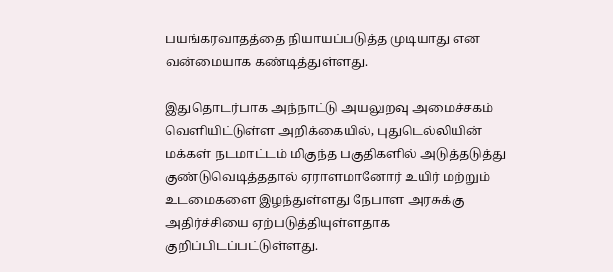பயங்கரவாதத்தை நியாயப்படுத்த முடியாது என வன்மையாக கண்டித்துள்ளது.

இதுதொடர்பாக அந்நாட்டு அயலுறவு அமைச்சகம் வெளியிட்டுள்ள அறிக்கையில், புதுடெல்லியின் மக்கள் நடமாட்டம் மிகுந்த பகுதிகளில் அடுத்தடுத்து குண்டுவெடித்ததால் ஏராளமானோர் உயிர் மற்றும் உடமைகளை இழந்துள்ளது நேபாள அரசுக்கு அதிர்ச்சியை ஏற்படுத்தியுள்ளதாக குறிப்பிடப்பட்டுள்ளது.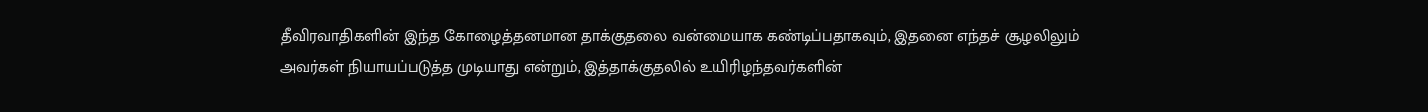தீவிரவாதிகளின் இந்த கோழைத்தனமான தாக்குதலை வன்மையாக கண்டிப்பதாகவும், இதனை எந்தச் சூழலிலும் அவர்கள் நியாயப்படுத்த முடியாது என்றும், இத்தாக்குதலில் உயிரிழந்தவர்களின்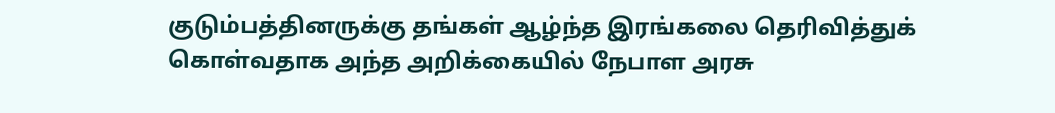குடும்பத்தினருக்கு தங்கள் ஆழ்ந்த இரங்கலை தெரிவித்துக் கொள்வதாக அந்த அறிக்கையில் நேபாள அரசு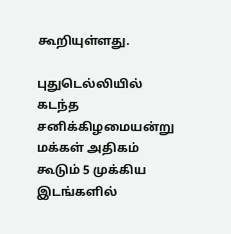கூறியுள்ளது.

புதுடெல்லியில் கடந்த சனிக்கிழமையன்று மக்கள் அதிகம் கூடும் 5 முக்கிய இடங்களில்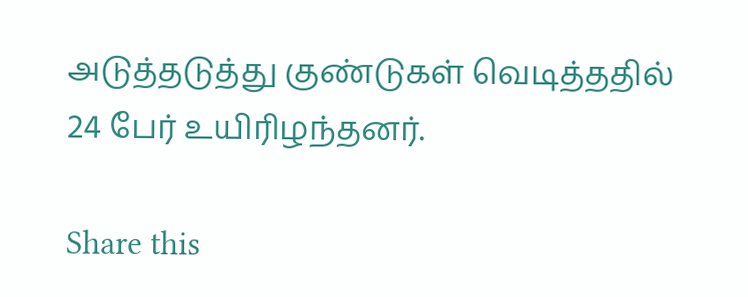அடுத்தடுத்து குண்டுகள் வெடித்ததில் 24 பேர் உயிரிழந்தனர்.

Share this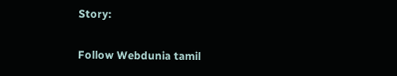Story:

Follow Webdunia tamil